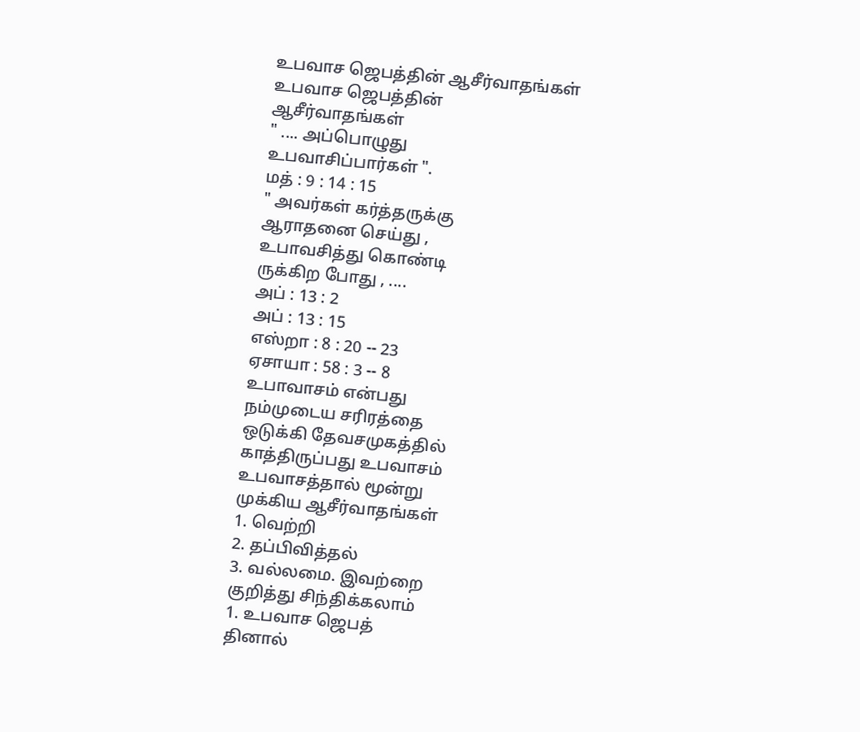உபவாச ஜெபத்தின் ஆசீர்வாதங்கள்
உபவாச ஜெபத்தின்
ஆசீர்வாதங்கள்
" .... அப்பொழுது
உபவாசிப்பார்கள் ".
மத் : 9 : 14 : 15
" அவர்கள் கர்த்தருக்கு
ஆராதனை செய்து ,
உபாவசித்து கொண்டி
ருக்கிற போது , ....
அப் : 13 : 2
அப் : 13 : 15
எஸ்றா : 8 : 20 -- 23
ஏசாயா : 58 : 3 -- 8
உபாவாசம் என்பது
நம்முடைய சரிரத்தை
ஒடுக்கி தேவசமுகத்தில்
காத்திருப்பது உபவாசம்
உபவாசத்தால் மூன்று
முக்கிய ஆசீர்வாதங்கள்
1. வெற்றி
2. தப்பிவித்தல்
3. வல்லமை. இவற்றை
குறித்து சிந்திக்கலாம்
1. உபவாச ஜெபத்
தினால்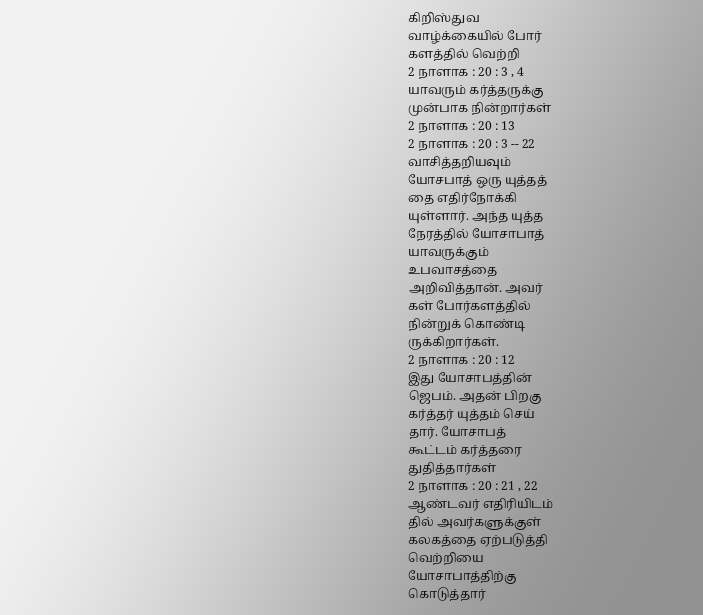கிறிஸ்துவ
வாழ்க்கையில் போர்
களத்தில் வெற்றி
2 நாளாக : 20 : 3 , 4
யாவரும் கர்த்தருக்கு
முன்பாக நின்றார்கள்
2 நாளாக : 20 : 13
2 நாளாக : 20 : 3 -- 22
வாசித்தறியவும்
யோசபாத் ஒரு யுத்தத்
தை எதிர்நோக்கி
யுள்ளார். அந்த யுத்த
நேரத்தில் யோசாபாத்
யாவருக்கும்
உபவாசத்தை
அறிவித்தான். அவர்
கள் போர்களத்தில்
நின்றுக் கொண்டி
ருக்கிறார்கள்.
2 நாளாக : 20 : 12
இது யோசாபத்தின்
ஜெபம். அதன் பிறகு
கர்த்தர் யுத்தம் செய்
தார். யோசாபத்
கூட்டம் கர்த்தரை
துதித்தார்கள்
2 நாளாக : 20 : 21 , 22
ஆண்டவர் எதிரியிடம்
தில் அவர்களுக்குள்
கலகத்தை ஏற்படுத்தி
வெற்றியை
யோசாபாத்திற்கு
கொடுத்தார்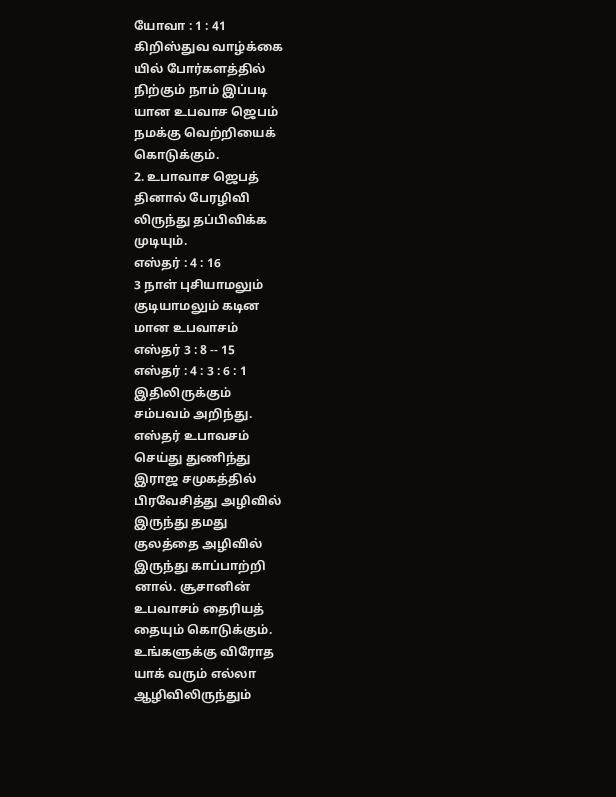யோவா : 1 : 41
கிறிஸ்துவ வாழ்க்கை
யில் போர்களத்தில்
நிற்கும் நாம் இப்படி
யான உபவாச ஜெபம்
நமக்கு வெற்றியைக்
கொடுக்கும்.
2. உபாவாச ஜெபத்
தினால் பேரழிவி
லிருந்து தப்பிவிக்க
முடியும்.
எஸ்தர் : 4 : 16
3 நாள் புசியாமலும்
குடியாமலும் கடின
மான உபவாசம்
எஸ்தர் 3 : 8 -- 15
எஸ்தர் : 4 : 3 : 6 : 1
இதிலிருக்கும்
சம்பவம் அறிந்து.
எஸ்தர் உபாவசம்
செய்து துணிந்து
இராஜ சமுகத்தில்
பிரவேசித்து அழிவில்
இருந்து தமது
குலத்தை அழிவில்
இருந்து காப்பாற்றி
னால். சூசானின்
உபவாசம் தைரியத்
தையும் கொடுக்கும்.
உங்களுக்கு விரோத
யாக் வரும் எல்லா
ஆழிவிலிருந்தும்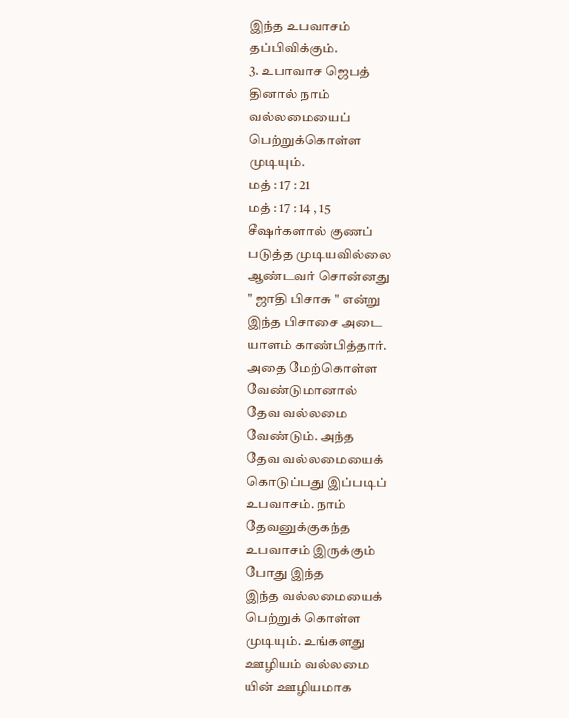இந்த உபவாசம்
தப்பிவிக்கும்.
3. உபாவாச ஜெபத்
தினால் நாம்
வல்லமையைப்
பெற்றுக்கொள்ள
முடியும்.
மத் : 17 : 21
மத் : 17 : 14 , 15
சீஷர்களால் குணப்
படுத்த முடியவில்லை
ஆண்டவர் சொன்னது
" ஜாதி பிசாசு " என்று
இந்த பிசாசை அடை
யாளம் காண்பித்தார்.
அதை மேற்கொள்ள
வேண்டுமானால்
தேவ வல்லமை
வேண்டும். அந்த
தேவ வல்லமையைக்
கொடுப்பது இப்படிப்
உபவாசம். நாம்
தேவனுக்குகந்த
உபவாசம் இருக்கும்
போது இந்த
இந்த வல்லமையைக்
பெற்றுக் கொள்ள
முடியும். உங்களது
ஊழியம் வல்லமை
யின் ஊழியமாக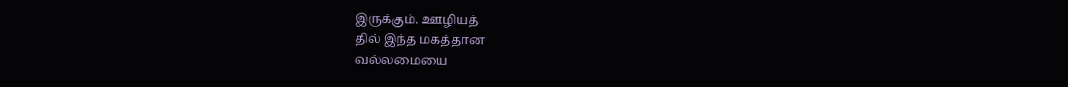இருக்கும். ஊழியத்
தில் இந்த மகத்தான
வல்லமையை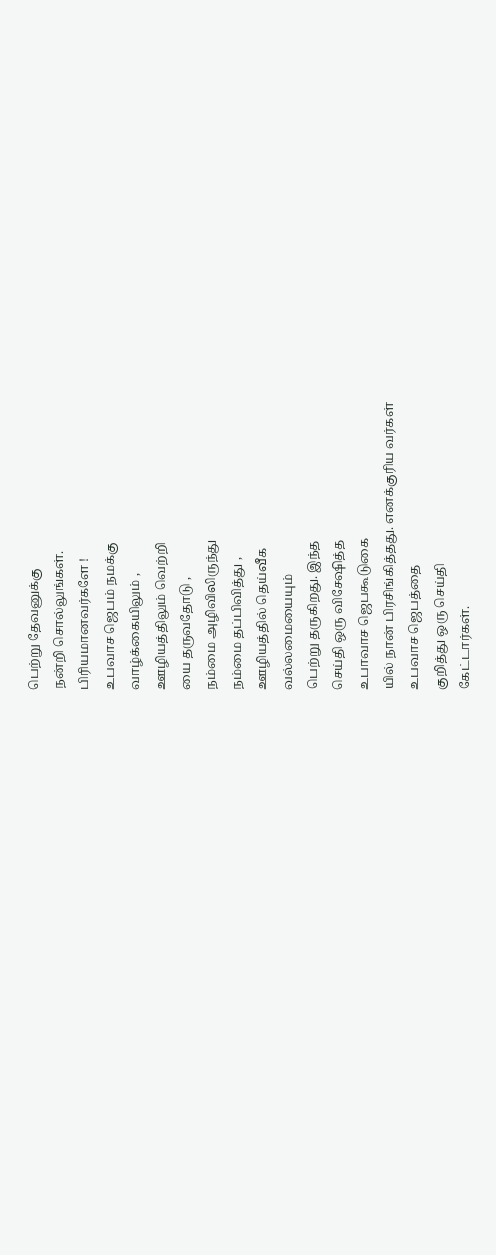பெற்று தேவனுக்கு
நன்றி சொல்லுங்கள்.
பிரியமானவர்களே !
உபவாச ஜெபம் நமக்கு
வாழ்க்கையிலும் ,
ஊழியத்திலும் வெற்றி
யை தருவதோடு ,
நம்மை அழிவிலிருந்து
நம்மை தப்பிவித்து ,
ஊழியத்தில் தெய்வீக
வல்லமையையும்
பெற்று தருகிறது. இந்த
செய்தி ஒரு விசேஷித்த
உபாவாச ஜெபகூடுகை
யில் நான் பிரசிங்கித்தது. எனக்குரிய வர்கள்
உபவாச ஜெபத்தை
குறித்து ஒரு செய்தி
கேட்டார்கள்.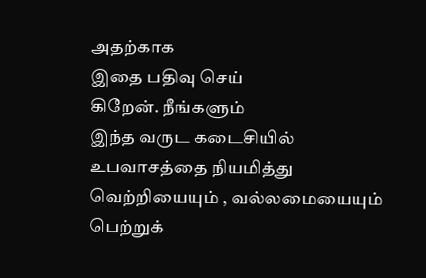அதற்காக
இதை பதிவு செய்
கிறேன். நீங்களும்
இந்த வருட கடைசியில்
உபவாசத்தை நியமித்து
வெற்றியையும் , வல்லமையையும்
பெற்றுக்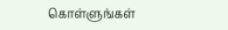கொள்ளுங்கள்